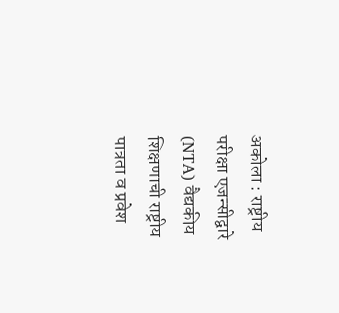अकोला : राष्ट्रीय परीक्षा एजन्सीद्वारे (NTA) वैद्यकीय शिक्षणाची राष्ट्रीय पात्रता व प्रवेश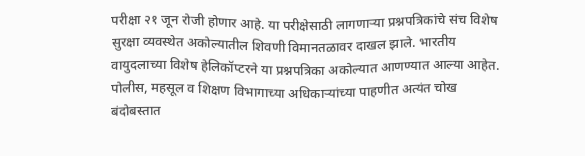परीक्षा २१ जून रोजी होणार आहे. या परीक्षेसाठी लागणाऱ्या प्रश्नपत्रिकांचे संच विशेष सुरक्षा व्यवस्थेत अकोल्यातील शिवणी विमानतळावर दाखल झाले. भारतीय वायुदलाच्या विशेष हेलिकॉप्टरने या प्रश्नपत्रिका अकोल्यात आणण्यात आल्या आहेत. पोलीस, महसूल व शिक्षण विभागाच्या अधिकाऱ्यांच्या पाहणीत अत्यंत चोख बंदोबस्तात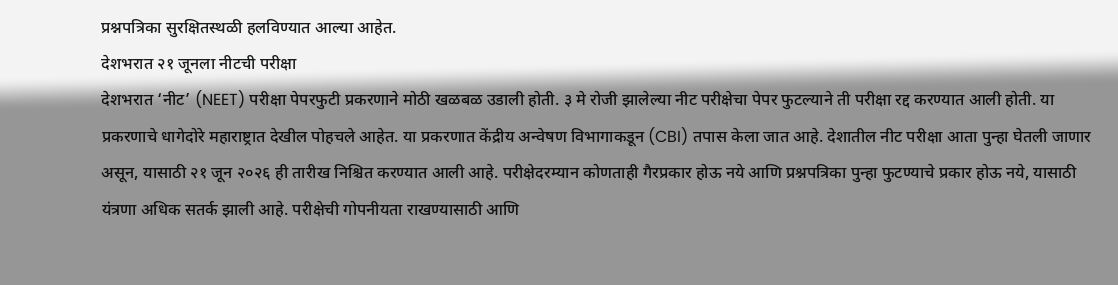प्रश्नपत्रिका सुरक्षितस्थळी हलविण्यात आल्या आहेत.
देशभरात २१ जूनला नीटची परीक्षा
देशभरात ‘नीट’ (NEET) परीक्षा पेपरफुटी प्रकरणाने मोठी खळबळ उडाली होती. ३ मे रोजी झालेल्या नीट परीक्षेचा पेपर फुटल्याने ती परीक्षा रद्द करण्यात आली होती. या प्रकरणाचे धागेदोरे महाराष्ट्रात देखील पोहचले आहेत. या प्रकरणात केंद्रीय अन्वेषण विभागाकडून (CBI) तपास केला जात आहे. देशातील नीट परीक्षा आता पुन्हा घेतली जाणार असून, यासाठी २१ जून २०२६ ही तारीख निश्चित करण्यात आली आहे. परीक्षेदरम्यान कोणताही गैरप्रकार होऊ नये आणि प्रश्नपत्रिका पुन्हा फुटण्याचे प्रकार होऊ नये, यासाठी यंत्रणा अधिक सतर्क झाली आहे. परीक्षेची गोपनीयता राखण्यासाठी आणि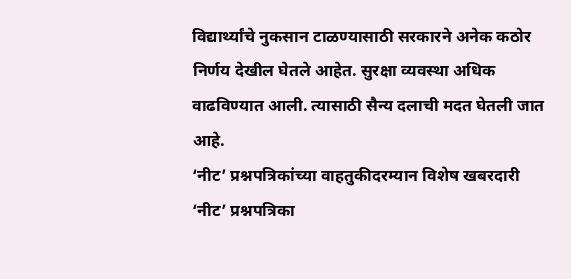विद्यार्थ्यांचे नुकसान टाळण्यासाठी सरकारने अनेक कठोर निर्णय देखील घेतले आहेत. सुरक्षा व्यवस्था अधिक वाढविण्यात आली. त्यासाठी सैन्य दलाची मदत घेतली जात आहे.
‘नीट’ प्रश्नपत्रिकांच्या वाहतुकीदरम्यान विशेष खबरदारी
‘नीट’ प्रश्नपत्रिका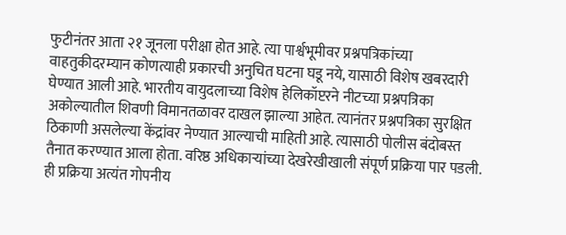फुटीनंतर आता २१ जूनला परीक्षा होत आहे. त्या पार्श्वभूमीवर प्रश्नपत्रिकांच्या वाहतुकीदरम्यान कोणत्याही प्रकारची अनुचित घटना घडू नये, यासाठी विशेष खबरदारी घेण्यात आली आहे. भारतीय वायुदलाच्या विशेष हेलिकॉप्टरने नीटच्या प्रश्नपत्रिका अकोल्यातील शिवणी विमानतळावर दाखल झाल्या आहेत. त्यानंतर प्रश्नपत्रिका सुरक्षित ठिकाणी असलेल्या केंद्रांवर नेण्यात आल्याची माहिती आहे. त्यासाठी पोलीस बंदोबस्त तैनात करण्यात आला होता. वरिष्ठ अधिकाऱ्यांच्या देखरेखीखाली संपूर्ण प्रक्रिया पार पडली. ही प्रक्रिया अत्यंत गोपनीय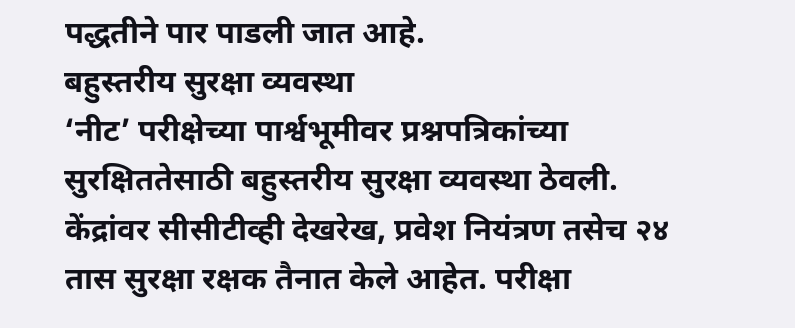पद्धतीने पार पाडली जात आहे.
बहुस्तरीय सुरक्षा व्यवस्था
‘नीट’ परीक्षेच्या पार्श्वभूमीवर प्रश्नपत्रिकांच्या सुरक्षिततेसाठी बहुस्तरीय सुरक्षा व्यवस्था ठेवली. केंद्रांवर सीसीटीव्ही देखरेख, प्रवेश नियंत्रण तसेच २४ तास सुरक्षा रक्षक तैनात केले आहेत. परीक्षा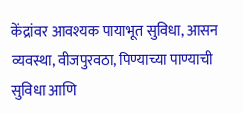केंद्रांवर आवश्यक पायाभूत सुविधा, आसन व्यवस्था, वीजपुरवठा, पिण्याच्या पाण्याची सुविधा आणि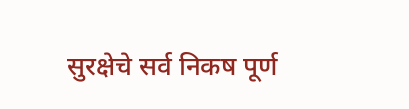सुरक्षेचे सर्व निकष पूर्ण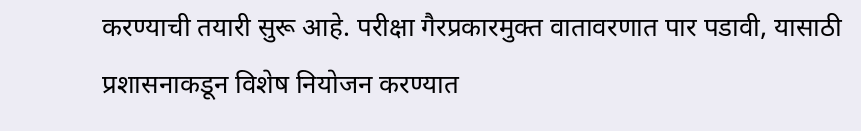करण्याची तयारी सुरू आहे. परीक्षा गैरप्रकारमुक्त वातावरणात पार पडावी, यासाठी प्रशासनाकडून विशेष नियोजन करण्यात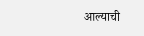आल्याची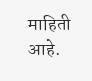माहिती आहे.